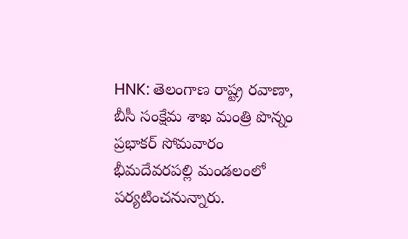HNK: తెలంగాణ రాష్ట్ర రవాణా, బీసీ సంక్షేమ శాఖ మంత్రి పొన్నం ప్రభాకర్ సోమవారం భీమదేవరపల్లి మండలంలో పర్యటించనున్నారు.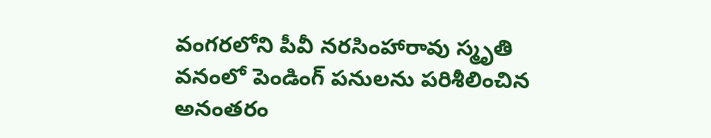వంగరలోని పీవీ నరసింహారావు స్మృతి వనంలో పెండింగ్ పనులను పరిశీలించిన అనంతరం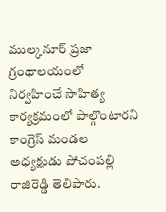ముల్కనూర్ ప్రజా గ్రంథాలయంలో నిర్వహించే సాహిత్య కార్యక్రమంలో పాల్గొంటారని కాంగ్రెస్ మండల అధ్యక్షుడు పోచంపల్లి రాజిరెడ్డి తెలిపారు.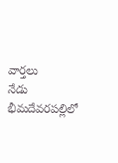వార్తలు
నేడు భీమదేవరపల్లిలో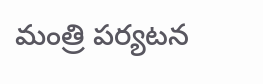మంత్రి పర్యటన